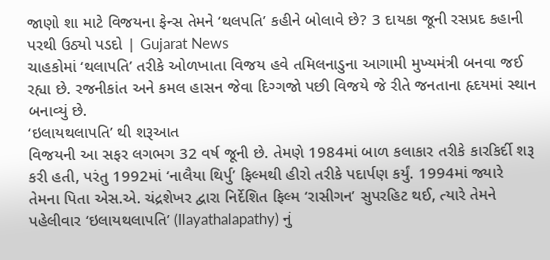જાણો શા માટે વિજયના ફેન્સ તેમને ‘થલપતિ’ કહીને બોલાવે છે? 3 દાયકા જૂની રસપ્રદ કહાની પરથી ઉઠ્યો પડદો | Gujarat News
ચાહકોમાં ‘થલાપતિ’ તરીકે ઓળખાતા વિજય હવે તમિલનાડુના આગામી મુખ્યમંત્રી બનવા જઈ રહ્યા છે. રજનીકાંત અને કમલ હાસન જેવા દિગ્ગજો પછી વિજયે જે રીતે જનતાના હૃદયમાં સ્થાન બનાવ્યું છે.
‘ઇલાયથલાપતિ’ થી શરૂઆત
વિજયની આ સફર લગભગ 32 વર્ષ જૂની છે. તેમણે 1984માં બાળ કલાકાર તરીકે કારકિર્દી શરૂ કરી હતી, પરંતુ 1992માં ‘નાલૈયા થિર્પુ’ ફિલ્મથી હીરો તરીકે પદાર્પણ કર્યું. 1994માં જ્યારે તેમના પિતા એસ.એ. ચંદ્રશેખર દ્વારા નિર્દેશિત ફિલ્મ ‘રાસીગન’ સુપરહિટ થઈ, ત્યારે તેમને પહેલીવાર ‘ઇલાયથલાપતિ’ (Ilayathalapathy) નું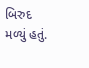બિરુદ મળ્યું હતું.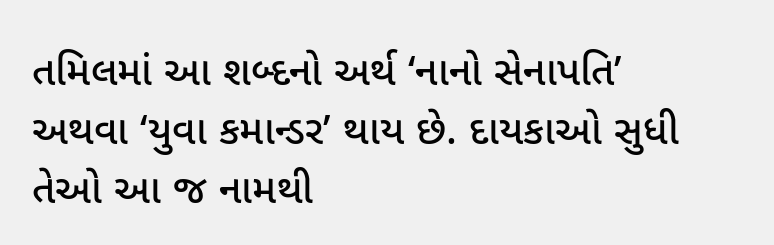તમિલમાં આ શબ્દનો અર્થ ‘નાનો સેનાપતિ’ અથવા ‘યુવા કમાન્ડર’ થાય છે. દાયકાઓ સુધી તેઓ આ જ નામથી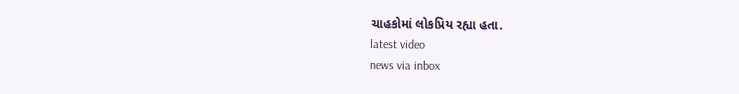ચાહકોમાં લોકપ્રિય રહ્યા હતા.
latest video
news via inbox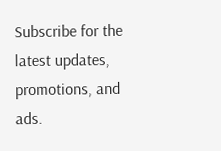Subscribe for the latest updates, promotions, and ads.